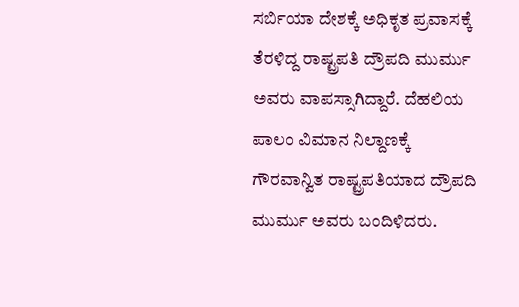ಸರ್ಬಿಯಾ ದೇಶಕ್ಕೆ ಅಧಿಕೃತ ಪ್ರವಾಸಕ್ಕೆ ತೆರಳಿದ್ದ ರಾಷ್ಟ್ರಪತಿ ದ್ರೌಪದಿ ಮುರ್ಮು ಅವರು ವಾಪಸ್ಸಾಗಿದ್ದಾರೆ. ದೆಹಲಿಯ ಪಾಲಂ ವಿಮಾನ ನಿಲ್ದಾಣಕ್ಕೆ ಗೌರವಾನ್ವಿತ ರಾಷ್ಟ್ರಪತಿಯಾದ ದ್ರೌಪದಿ ಮುರ್ಮು ಅವರು ಬಂದಿಳಿದರು.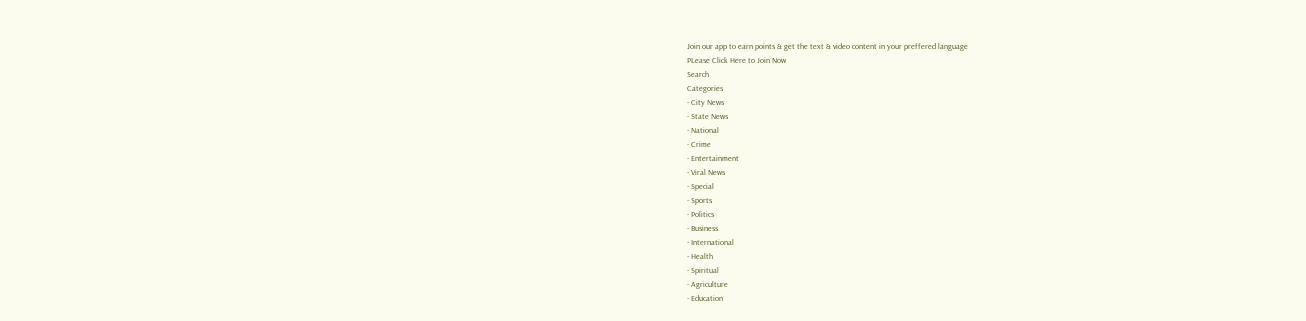Join our app to earn points & get the text & video content in your preffered language
PLease Click Here to Join Now
Search
Categories
- City News
- State News
- National
- Crime
- Entertainment
- Viral News
- Special
- Sports
- Politics
- Business
- International
- Health
- Spiritual
- Agriculture
- Education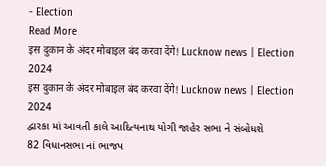- Election
Read More
इस दुकान के अंदर मोबाइल बंद करवा देंगे! Lucknow news | Election 2024
इस दुकान के अंदर मोबाइल बंद करवा देंगे! Lucknow news | Election 2024
દ્વારકા માં આવતી કાલે આદિત્યનાથ યોગી જાહેર સભા ને સંબોધશે
82 વિધાનસભા નાં ભાજપ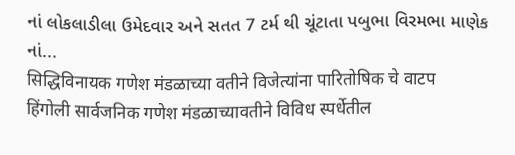નાં લોકલાડીલા ઉમેદવાર અને સતત 7 ટર્મ થી ચૂંટાતા પબુભા વિરમભા માણેક નાં...
सिद्धिविनायक गणेश मंडळाच्या वतीने विजेत्यांना पारितोषिक चे वाटप
हिंगोली सार्वजनिक गणेश मंडळाच्यावतीने विविध स्पर्धेतील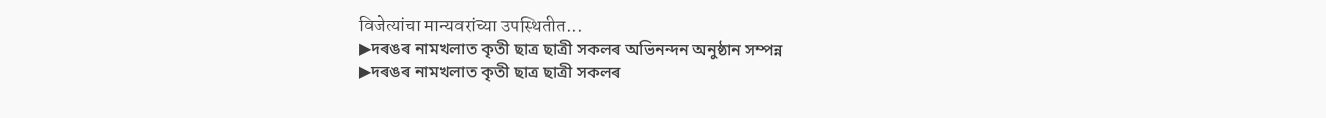विजेत्यांचा मान्यवरांच्या उपस्थितीत...
▶দৰঙৰ নামখলাত কৃতী ছাত্ৰ ছাত্ৰী সকলৰ অভিনন্দন অনুষ্ঠান সম্পন্ন
▶দৰঙৰ নামখলাত কৃতী ছাত্ৰ ছাত্ৰী সকলৰ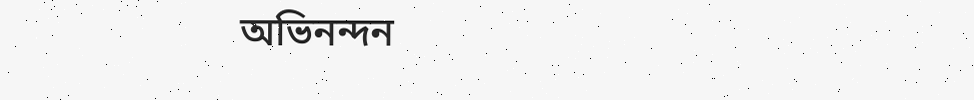অভিনন্দন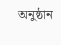অনুষ্ঠান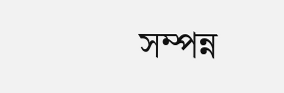সম্পন্ন